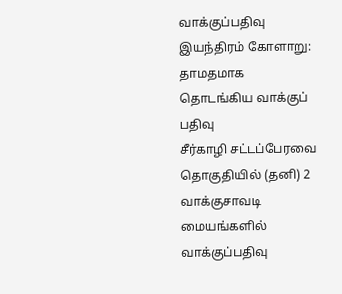வாக்குப்பதிவு இயந்திரம் கோளாறு: தாமதமாக தொடங்கிய வாக்குப் பதிவு
சீர்காழி சட்டப்பேரவை தொகுதியில் (தனி) 2 வாக்குசாவடி மையங்களில் வாக்குப்பதிவு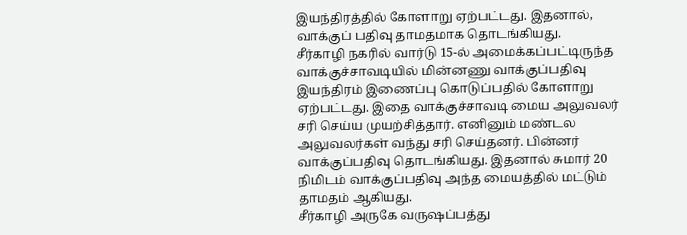இயந்திரத்தில் கோளாறு ஏற்பட்டது. இதனால், வாக்குப் பதிவு தாமதமாக தொடங்கியது.
சீர்காழி நகரில் வார்டு 15-ல் அமைக்கப்பட்டிருந்த வாக்குச்சாவடியில் மின்னணு வாக்குப்பதிவு இயந்திரம் இணைப்பு கொடுப்பதில் கோளாறு ஏற்பட்டது. இதை வாக்குச்சாவடி மைய அலுவலர் சரி செய்ய முயற்சித்தார். எனினும் மண்டல அலுவலர்கள் வந்து சரி செய்தனர். பின்னர் வாக்குப்பதிவு தொடங்கியது. இதனால் சுமார் 20 நிமிடம் வாக்குப்பதிவு அந்த மையத்தில் மட்டும் தாமதம் ஆகியது.
சீர்காழி அருகே வருஷப்பத்து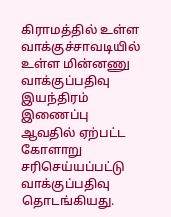கிராமத்தில் உள்ள வாக்குச்சாவடியில் உள்ள மின்னணு வாக்குப்பதிவு இயந்திரம் இணைப்பு ஆவதில் ஏற்பட்ட கோளாறு சரிசெய்யப்பட்டு வாக்குப்பதிவு தொடங்கியது.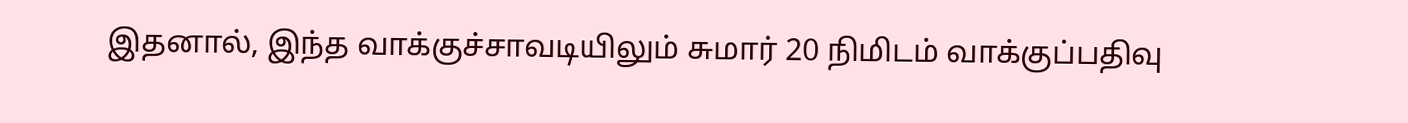இதனால், இந்த வாக்குச்சாவடியிலும் சுமார் 20 நிமிடம் வாக்குப்பதிவு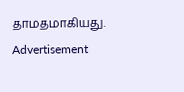தாமதமாகியது.
Advertisement